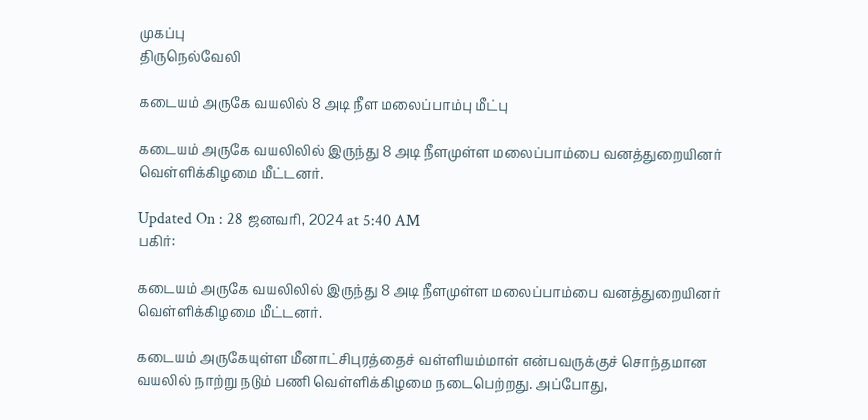முகப்பு
திருநெல்வேலி

கடையம் அருகே வயலில் 8 அடி நீள மலைப்பாம்பு மீட்பு

கடையம் அருகே வயலிலில் இருந்து 8 அடி நீளமுள்ள மலைப்பாம்பை வனத்துறையினர் வெள்ளிக்கிழமை மீட்டனர்.

Updated On : 28 ஜனவரி, 2024 at 5:40 AM
பகிர்:

கடையம் அருகே வயலிலில் இருந்து 8 அடி நீளமுள்ள மலைப்பாம்பை வனத்துறையினர் வெள்ளிக்கிழமை மீட்டனர்.

கடையம் அருகேயுள்ள மீனாட்சிபுரத்தைச் வள்ளியம்மாள் என்பவருக்குச் சொந்தமான வயலில் நாற்று நடும் பணி வெள்ளிக்கிழமை நடைபெற்றது. அப்போது,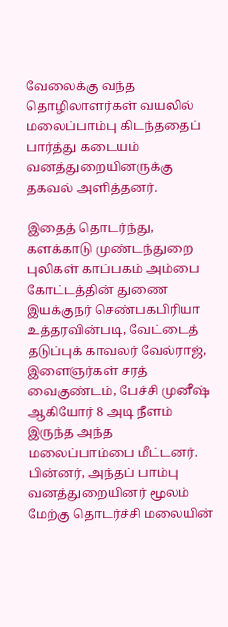வேலைக்கு வந்த தொழிலாளர்கள் வயலில் மலைப்பாம்பு கிடந்ததைப் பார்த்து கடையம் வனத்துறையினருக்கு தகவல் அளித்தனர்.

இதைத் தொடர்ந்து, களக்காடு முண்டந்துறை புலிகள் காப்பகம் அம்பை கோட்டத்தின் துணை இயக்குநர் செண்பகபிரியா உத்தரவின்படி, வேட்டைத் தடுப்புக் காவலர் வேல்ராஜ், இளைஞர்கள் சரத் வைகுண்டம், பேச்சி முனீஷ் ஆகியோர் 8 அடி நீளம் இருந்த அந்த மலைப்பாம்பை மீட்டனர். பின்னர், அந்தப் பாம்பு வனத்துறையினர் மூலம் மேற்கு தொடர்ச்சி மலையின்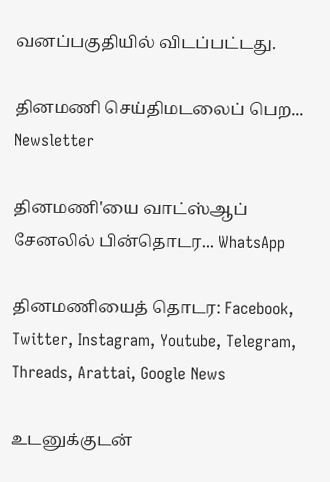வனப்பகுதியில் விடப்பட்டது.

தினமணி செய்திமடலைப் பெற... Newsletter

தினமணி'யை வாட்ஸ்ஆப் சேனலில் பின்தொடர... WhatsApp

தினமணியைத் தொடர: Facebook, Twitter, Instagram, Youtube, Telegram, Threads, Arattai, Google News

உடனுக்குடன்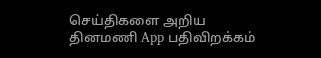செய்திகளை அறிய தினமணி App பதிவிறக்கம்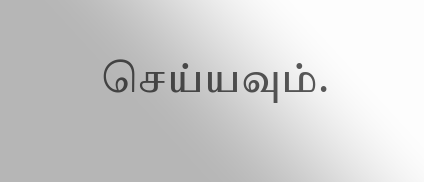செய்யவும்.